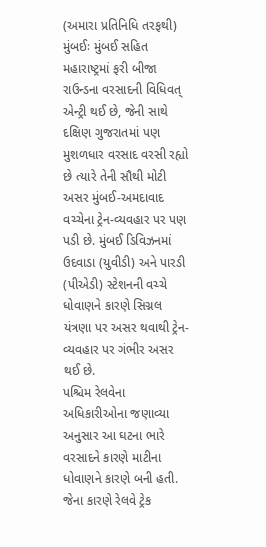(અમારા પ્રતિનિધિ તરફથી)
મુંબઈઃ મુંબઈ સહિત મહારાષ્ટ્રમાં ફરી બીજા રાઉન્ડના વરસાદની વિધિવત્ એન્ટ્રી થઈ છે, જેની સાથે દક્ષિણ ગુજરાતમાં પણ મુશળધાર વરસાદ વરસી રહ્યો છે ત્યારે તેની સૌથી મોટી અસર મુંબઈ-અમદાવાદ વચ્ચેના ટ્રેન-વ્યવહાર પર પણ પડી છે. મુંબઈ ડિવિઝનમાં ઉદવાડા (યુવીડી) અને પારડી (પીએડી) સ્ટેશનની વચ્ચે ધોવાણને કારણે સિગ્નલ યંત્રણા પર અસર થવાથી ટ્રેન-વ્યવહાર પર ગંભીર અસર થઈ છે.
પશ્ચિમ રેલવેના અધિકારીઓના જણાવ્યા અનુસાર આ ઘટના ભારે વરસાદને કારણે માટીના ધોવાણને કારણે બની હતી. જેના કારણે રેલવે ટ્રેક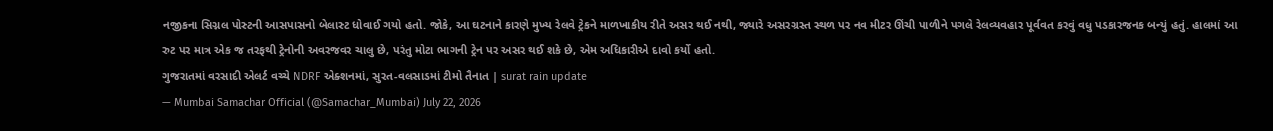નજીકના સિગ્નલ પોસ્ટની આસપાસનો બેલાસ્ટ ધોવાઈ ગયો હતો. જોકે, આ ઘટનાને કારણે મુખ્ય રેલવે ટ્રેકને માળખાકીય રીતે અસર થઈ નથી, જ્યારે અસરગ્રસ્ત સ્થળ પર નવ મીટર ઊંચી પાળીને પગલે રેલવ્યવહાર પૂર્વવત કરવું વધુ પડકારજનક બન્યું હતું. હાલમાં આ રુટ પર માત્ર એક જ તરફથી ટ્રેનોની અવરજવર ચાલુ છે, પરંતુ મોટા ભાગની ટ્રેન પર અસર થઈ શકે છે, એમ અધિકારીએ દાવો કર્યો હતો.
ગુજરાતમાં વરસાદી એલર્ટ વચ્ચે NDRF એક્શનમાં, સુરત-વલસાડમાં ટીમો તૈનાત | surat rain update
— Mumbai Samachar Official (@Samachar_Mumbai) July 22, 2026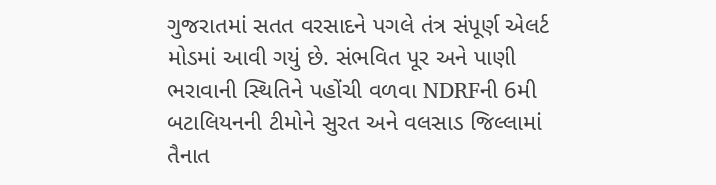ગુજરાતમાં સતત વરસાદને પગલે તંત્ર સંપૂર્ણ એલર્ટ મોડમાં આવી ગયું છે. સંભવિત પૂર અને પાણી ભરાવાની સ્થિતિને પહોંચી વળવા NDRFની 6મી બટાલિયનની ટીમોને સુરત અને વલસાડ જિલ્લામાં તૈનાત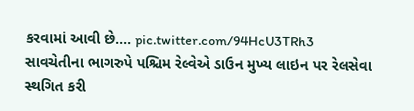કરવામાં આવી છે.… pic.twitter.com/94HcU3TRh3
સાવચેતીના ભાગરુપે પશ્ચિમ રેલ્વેએ ડાઉન મુખ્ય લાઇન પર રેલસેવા સ્થગિત કરી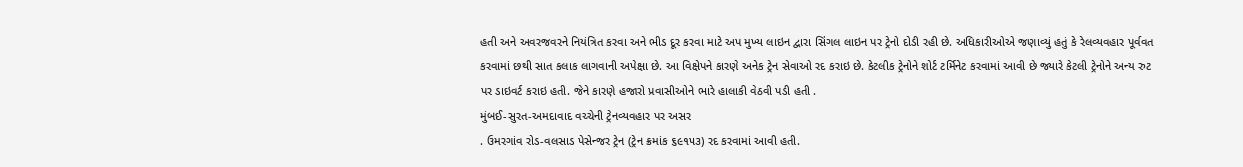હતી અને અવરજવરને નિયંત્રિત કરવા અને ભીડ દૂર કરવા માટે અપ મુખ્ય લાઇન દ્વારા સિંગલ લાઇન પર ટ્રેનો દોડી રહી છે. અધિકારીઓએ જણાવ્યું હતું કે રેલવ્યવહાર પૂર્વવત કરવામાં છથી સાત કલાક લાગવાની અપેક્ષા છે. આ વિક્ષેપને કારણે અનેક ટ્રેન સેવાઓ રદ કરાઇ છે. કેટલીક ટ્રેનોને શોર્ટ ટર્મિનેટ કરવામાં આવી છે જ્યારે કેટલી ટ્રેનોને અન્ય રુટ પર ડાઇવર્ટ કરાઇ હતી. જેને કારણે હજારો પ્રવાસીઓને ભારે હાલાકી વેઠવી પડી હતી .
મુંબઈ-સુરત-અમદાવાદ વચ્ચેની ટ્રેનવ્યવહાર પર અસર
. ઉમરગાંવ રોડ-વલસાડ પેસેન્જર ટ્રેન (ટ્રેન ક્રમાંક ૬૯૧૫૩) રદ કરવામાં આવી હતી.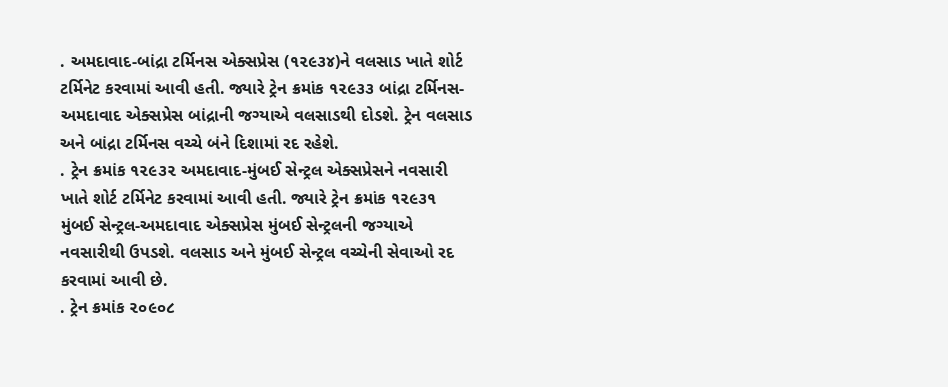. અમદાવાદ-બાંદ્રા ટર્મિનસ એક્સપ્રેસ (૧૨૯૩૪)ને વલસાડ ખાતે શોર્ટ ટર્મિનેટ કરવામાં આવી હતી. જ્યારે ટ્રેન ક્રમાંક ૧૨૯૩૩ બાંદ્રા ટર્મિનસ-અમદાવાદ એક્સપ્રેસ બાંદ્રાની જગ્યાએ વલસાડથી દોડશે. ટ્રેન વલસાડ અને બાંદ્રા ટર્મિનસ વચ્ચે બંને દિશામાં રદ રહેશે.
. ટ્રેન ક્રમાંક ૧૨૯૩૨ અમદાવાદ-મુંબઈ સેન્ટ્રલ એક્સપ્રેસને નવસારી ખાતે શોર્ટ ટર્મિનેટ કરવામાં આવી હતી. જ્યારે ટ્રેન ક્રમાંક ૧૨૯૩૧ મુંબઈ સેન્ટ્રલ-અમદાવાદ એક્સપ્રેસ મુંબઈ સેન્ટ્રલની જગ્યાએ નવસારીથી ઉપડશે. વલસાડ અને મુંબઈ સેન્ટ્રલ વચ્ચેની સેવાઓ રદ કરવામાં આવી છે.
. ટ્રેન ક્રમાંક ૨૦૯૦૮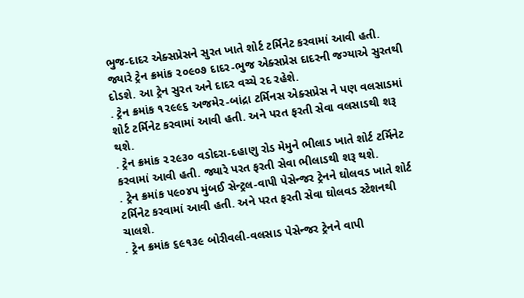ભુજ-દાદર એક્સપ્રેસને સુરત ખાતે શોર્ટ ટર્મિનેટ કરવામાં આવી હતી. જ્યારે ટ્રેન ક્રમાંક ૨૦૯૦૭ દાદર-ભુજ એક્સપ્રેસ દાદરની જગ્યાએ સુરતથી દોડશે. આ ટ્રેન સુરત અને દાદર વચ્ચે રદ રહેશે.
. ટ્રેન ક્રમાંક ૧૨૯૯૬ અજમેર-બાંદ્રા ટર્મિનસ એક્સપ્રેસ ને પણ વલસાડમાં શોર્ટ ટર્મિનેટ કરવામાં આવી હતી. અને પરત ફરતી સેવા વલસાડથી શરૂ થશે.
. ટ્રેન ક્રમાંક ૨૨૯૩૦ વડોદરા-દહાણુ રોડ મેમુને ભીલાડ ખાતે શોર્ટ ટર્મિનેટ કરવામાં આવી હતી. જ્યારે પરત ફરતી સેવા ભીલાડથી શરૂ થશે.
. ટ્રેન ક્રમાંક ૫૯૦૪૫ મુંબઈ સેન્ટ્રલ-વાપી પેસેન્જર ટ્રેનને ઘોલવડ ખાતે શોર્ટ ટર્મિનેટ કરવામાં આવી હતી. અને પરત ફરતી સેવા ઘોલવડ સ્ટેશનથી ચાલશે.
. ટ્રેન ક્રમાંક ૬૯૧૩૯ બોરીવલી-વલસાડ પેસેન્જર ટ્રેનને વાપી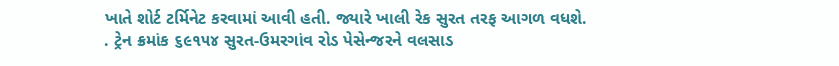ખાતે શોર્ટ ટર્મિનેટ કરવામાં આવી હતી. જ્યારે ખાલી રેક સુરત તરફ આગળ વધશે.
. ટ્રેન ક્રમાંક ૬૯૧૫૪ સુરત-ઉમરગાંવ રોડ પેસેન્જરને વલસાડ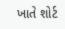ખાતે શોર્ટ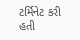ટર્મિનેટ કરી હતી